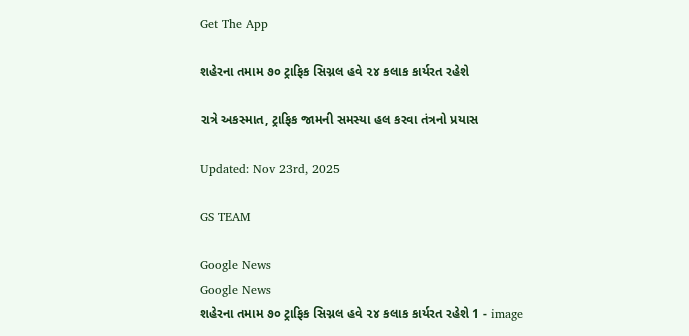Get The App

શહેરના તમામ ૭૦ ટ્રાફિક સિગ્નલ હવે ૨૪ કલાક કાર્યરત રહેશે

રાત્રે અકસ્માત, ટ્રાફિક જામની સમસ્યા હલ કરવા તંત્રનો પ્રયાસ

Updated: Nov 23rd, 2025

GS TEAM

Google News
Google News
શહેરના તમામ ૭૦ ટ્રાફિક સિગ્નલ હવે ૨૪ કલાક કાર્યરત રહેશે 1 - image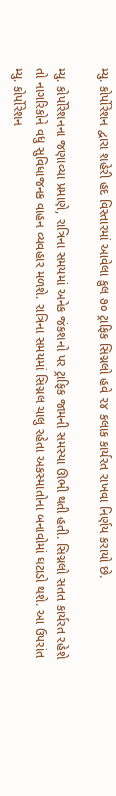મ્યુ. કોર્પોરેશન દ્વારા શહેરી હદ વિસ્તારમાં આવેલા કુલ ૭૦ ટ્રાફિક સિગ્નલો હવે ૨૪ કલાક કાર્યરત રાખવા નિર્ણય કરાયો છે.

મ્યુ. કોર્પોરેશનના જણાવ્યા પ્રમાણે, રાત્રિના સમયમાં અનેક જંકશનો પર ટ્રાફિક જામની સમસ્યા ઊભી થતી હતી. સિગ્નલો સતત કાર્યરત રહેશે તો નાગરિકોને વધુ સુવિધાજનક વાહન વ્યવહાર મળશે. રાત્રિના સમયમાં સિગ્નલ ચાલુ રહેતા અકસ્માતોના બનાવોમાં ઘટાડો થશે. આ ઉપરાંત મ્યુ. કોર્પોરેશન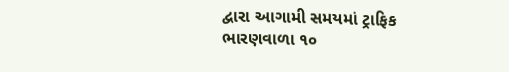દ્વારા આગામી સમયમાં ટ્રાફિક ભારણવાળા ૧૦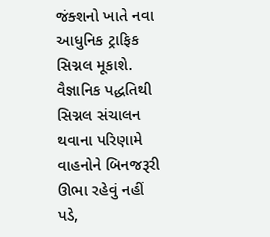જંક્શનો ખાતે નવા આધુનિક ટ્રાફિક સિગ્નલ મૂકાશે. વૈજ્ઞાનિક પદ્ધતિથી સિગ્નલ સંચાલન થવાના પરિણામે વાહનોને બિનજરૂરી ઊભા રહેવું નહીં પડે,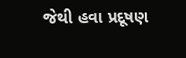જેથી હવા પ્રદૂષણ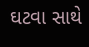ઘટવા સાથે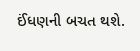ઈંધણની બચત થશે.